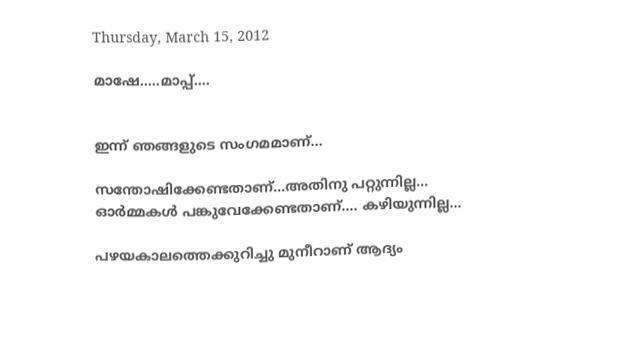Thursday, March 15, 2012

മാഷേ.....മാപ്പ്....


ഇന്ന് ഞങ്ങളുടെ സംഗമമാണ്...

സന്തോഷിക്കേണ്ടതാണ്...അതിനു പറ്റുന്നില്ല...
ഓര്‍മ്മകള്‍ പങ്കുവേക്കേണ്ടതാണ്.... കഴിയുന്നില്ല...

പഴയകാലത്തെക്കുറിച്ചു മുനീറാണ് ആദ്യം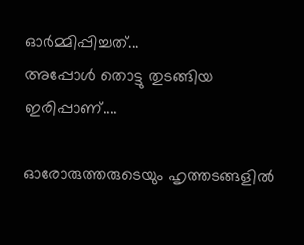ഓര്‍മ്മിപ്പിച്ചത്...
അപ്പോള്‍ തൊട്ടു തുടങ്ങിയ ഇരിപ്പാണ്....

ഓരോരുത്തരുടെയും ഹൃത്തടങ്ങളില്‍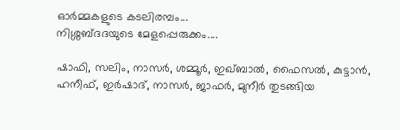ഓര്‍മ്മകളുടെ കടലിരമ്പം...
നിശ്ശബ്ദദയുടെ മേളപ്പെരുക്കം....

ഷാഫി, സലിം, നാസര്‍, ശമ്മൂര്‍, ഇഖ്ബാല്‍, ഫൈസല്‍, കുട്ടാന്‍, ഹനീഫ്‌, ഇര്‍ഷാദ്‌, നാസര്‍, ജാഫര്‍, മുനീര്‍ തുടങ്ങിയ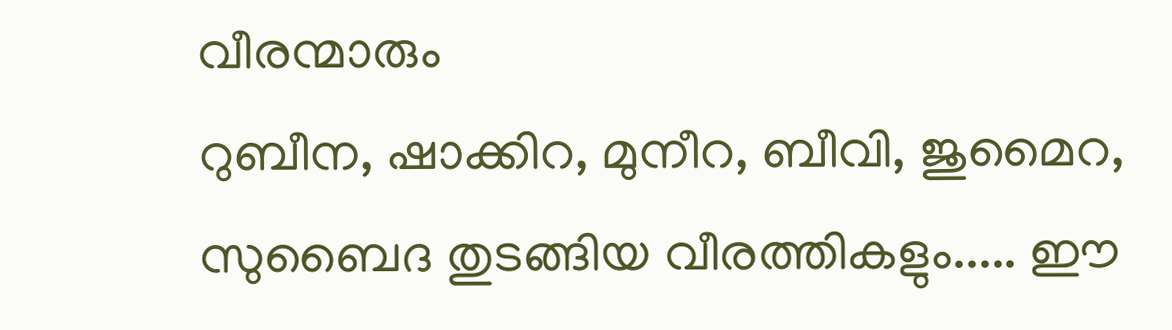വീരന്മാരും
റുബീന, ഷാക്കിറ, മുനീറ, ബീവി, ജുമൈറ, സുബൈദ തുടങ്ങിയ വീരത്തികളും..... ഈ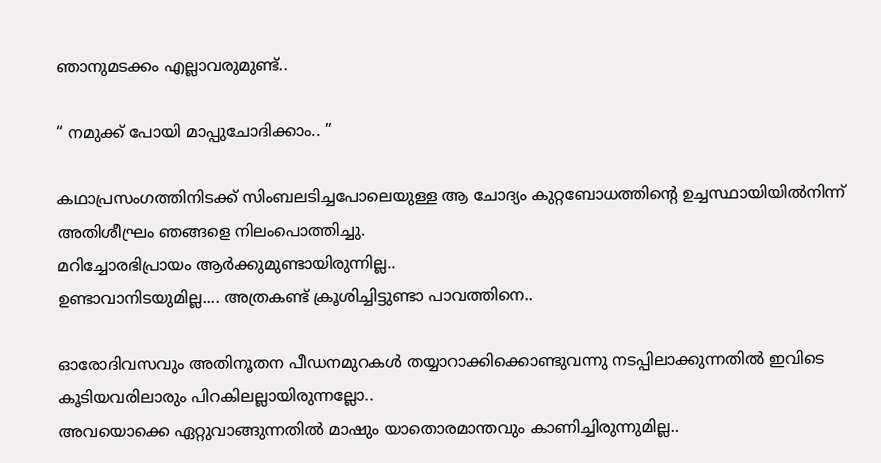ഞാനുമടക്കം എല്ലാവരുമുണ്ട്..

“ നമുക്ക് പോയി മാപ്പുചോദിക്കാം.. ”

കഥാപ്രസംഗത്തിനിടക്ക് സിംബലടിച്ചപോലെയുള്ള ആ ചോദ്യം കുറ്റബോധത്തിന്റെ ഉച്ചസ്ഥായിയില്‍നിന്ന് അതിശീഘ്രം ഞങ്ങളെ നിലംപൊത്തിച്ചു.
മറിച്ചോരഭിപ്രായം ആര്‍ക്കുമുണ്ടായിരുന്നില്ല..
ഉണ്ടാവാനിടയുമില്ല.... അത്രകണ്ട് ക്രൂശിച്ചിട്ടുണ്ടാ പാവത്തിനെ..

ഓരോദിവസവും അതിനൂതന പീഡനമുറകള്‍ തയ്യാറാക്കിക്കൊണ്ടുവന്നു നടപ്പിലാക്കുന്നതില്‍ ഇവിടെ കൂടിയവരിലാരും പിറകിലല്ലായിരുന്നല്ലോ..
അവയൊക്കെ ഏറ്റുവാങ്ങുന്നതില്‍ മാഷും യാതൊരമാന്തവും കാണിച്ചിരുന്നുമില്ല..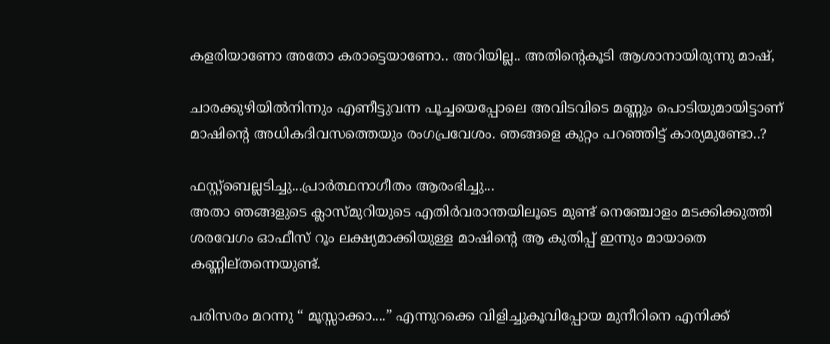കളരിയാണോ അതോ കരാട്ടെയാണോ.. അറിയില്ല.. അതിന്‍റെകൂടി ആശാനായിരുന്നു മാഷ്‌,

ചാരക്കുഴിയില്‍നിന്നും എണീട്ടുവന്ന പൂച്ചയെപ്പോലെ അവിടവിടെ മണ്ണും പൊടിയുമായിട്ടാണ് മാഷിന്‍റെ അധികദിവസത്തെയും രംഗപ്രവേശം. ഞങ്ങളെ കുറ്റം പറഞ്ഞിട്ട് കാര്യമുണ്ടോ..?

ഫസ്റ്റ്‌ബെല്ലടിച്ചു...പ്രാര്‍ത്ഥനാഗീതം ആരംഭിച്ചു...
അതാ ഞങ്ങളുടെ ക്ലാസ്മുറിയുടെ എതിര്‍വരാന്തയിലൂടെ മുണ്ട് നെഞ്ചോളം മടക്കിക്കുത്തി ശരവേഗം ഓഫീസ്‌ റൂം ലക്ഷ്യമാക്കിയുള്ള മാഷിന്റെ ആ കുതിപ്പ് ഇന്നും മായാതെ കണ്ണില്തന്നെയുണ്ട്‌.

പരിസരം മറന്നു “ മൂസ്സാക്കാ....” എന്നുറക്കെ വിളിച്ചുകൂവിപ്പോയ മുനീറിനെ എനിക്ക്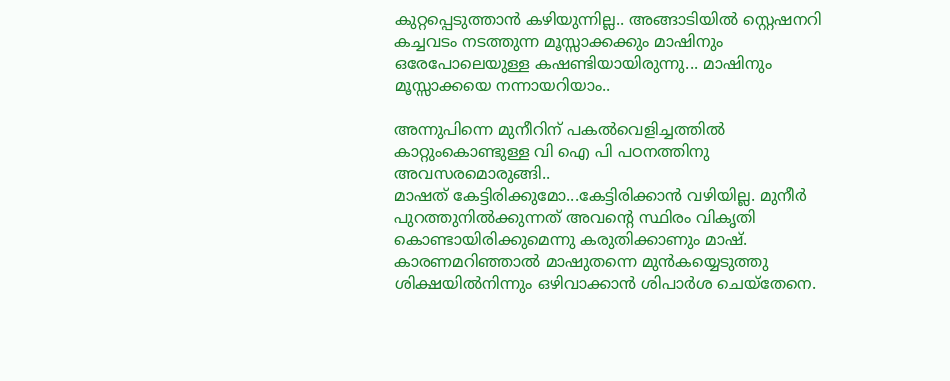കുറ്റപ്പെടുത്താന്‍ കഴിയുന്നില്ല.. അങ്ങാടിയില്‍ സ്റ്റെഷനറി കച്ചവടം നടത്തുന്ന മൂസ്സാക്കക്കും മാഷിനും ഒരേപോലെയുള്ള കഷണ്ടിയായിരുന്നു... മാഷിനും മൂസ്സാക്കയെ നന്നായറിയാം..

അന്നുപിന്നെ മുനീറിന് പകല്‍വെളിച്ചത്തില്‍ കാറ്റുംകൊണ്ടുള്ള വി ഐ പി പഠനത്തിനു അവസരമൊരുങ്ങി..
മാഷത് കേട്ടിരിക്കുമോ...കേട്ടിരിക്കാന്‍ വഴിയില്ല. മുനീര്‍ പുറത്തുനില്‍ക്കുന്നത് അവന്റെ സ്ഥിരം വികൃതി കൊണ്ടായിരിക്കുമെന്നു കരുതിക്കാണും മാഷ്‌. കാരണമറിഞ്ഞാല്‍ മാഷുതന്നെ മുന്‍കയ്യെടുത്തു ശിക്ഷയില്‍നിന്നും ഒഴിവാക്കാന്‍ ശിപാര്‍ശ ചെയ്തേനെ.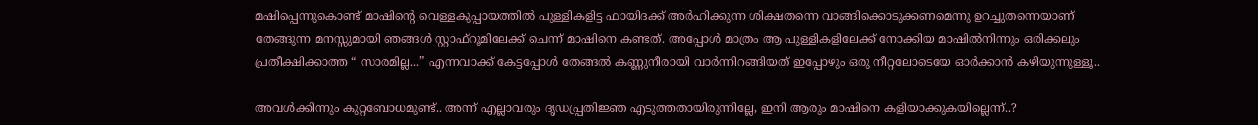മഷിപ്പെന്നുകൊണ്ട് മാഷിന്റെ വെള്ളകുപ്പായത്തില്‍ പുള്ളികളിട്ട ഫായിദക്ക് അര്‍ഹിക്കുന്ന ശിക്ഷതന്നെ വാങ്ങിക്കൊടുക്കണമെന്നു ഉറച്ചുതന്നെയാണ് തേങ്ങുന്ന മനസ്സുമായി ഞങ്ങള്‍ സ്റ്റാഫ്‌റൂമിലേക്ക്‌ ചെന്ന് മാഷിനെ കണ്ടത്. അപ്പോള്‍ മാത്രം ആ പുള്ളികളിലേക്ക് നോക്കിയ മാഷില്‍നിന്നും ഒരിക്കലും പ്രതീക്ഷിക്കാത്ത “ സാരമില്ല...” എന്നവാക്ക് കേട്ടപ്പോള്‍ തേങ്ങല്‍ കണ്ണുനീരായി വാര്‍ന്നിറങ്ങിയത് ഇപ്പോഴും ഒരു നീറ്റലോടെയേ ഓര്‍ക്കാന്‍ കഴിയുന്നുള്ളൂ..

അവള്‍ക്കിന്നും കുറ്റബോധമുണ്ട്.. അന്ന് എല്ലാവരും ദൃഡപ്പ്രതിജ്ഞ എടുത്തതായിരുന്നില്ലേ, ഇനി ആരും മാഷിനെ കളിയാക്കുകയില്ലെന്ന്..?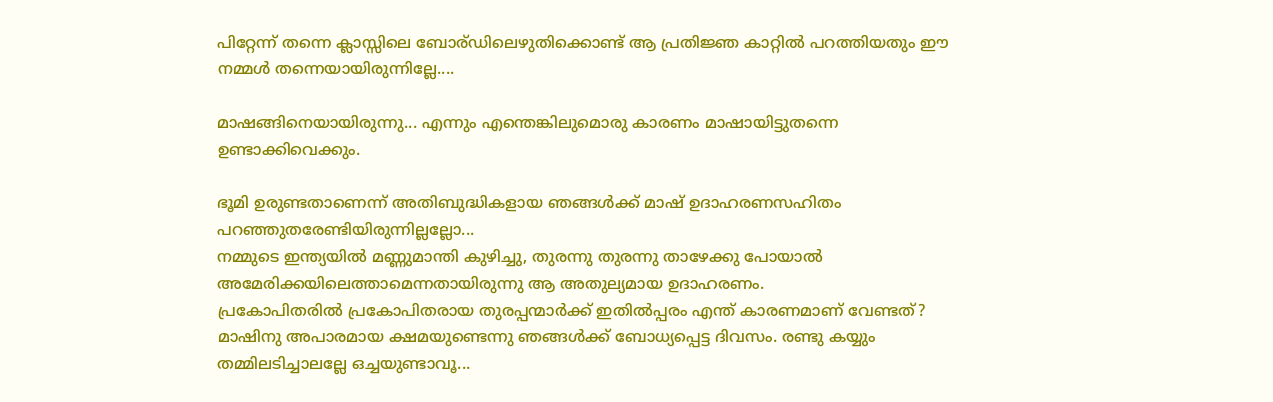പിറ്റേന്ന് തന്നെ ക്ലാസ്സിലെ ബോര്ഡിലെഴുതിക്കൊണ്ട് ആ പ്രതിജ്ഞ കാറ്റില്‍ പറത്തിയതും ഈ നമ്മള്‍ തന്നെയായിരുന്നില്ലേ....

മാഷങ്ങിനെയായിരുന്നു... എന്നും എന്തെങ്കിലുമൊരു കാരണം മാഷായിട്ടുതന്നെ ഉണ്ടാക്കിവെക്കും.

ഭൂമി ഉരുണ്ടതാണെന്ന് അതിബുദ്ധികളായ ഞങ്ങള്‍ക്ക് മാഷ്‌ ഉദാഹരണസഹിതം പറഞ്ഞുതരേണ്ടിയിരുന്നില്ലല്ലോ...
നമ്മുടെ ഇന്ത്യയില്‍ മണ്ണുമാന്തി കുഴിച്ചു, തുരന്നു തുരന്നു താഴേക്കു പോയാല്‍ അമേരിക്കയിലെത്താമെന്നതായിരുന്നു ആ അതുല്യമായ ഉദാഹരണം.
പ്രകോപിതരില്‍ പ്രകോപിതരായ തുരപ്പന്മാര്‍ക്ക് ഇതില്‍പ്പരം എന്ത് കാരണമാണ് വേണ്ടത്?
മാഷിനു അപാരമായ ക്ഷമയുണ്ടെന്നു ഞങ്ങള്‍ക്ക് ബോധ്യപ്പെട്ട ദിവസം. രണ്ടു കയ്യും തമ്മിലടിച്ചാലല്ലേ ഒച്ചയുണ്ടാവൂ...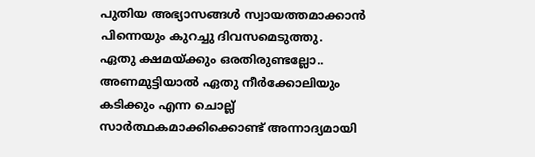പുതിയ അഭ്യാസങ്ങള്‍ സ്വായത്തമാക്കാന്‍ പിന്നെയും കുറച്ചു ദിവസമെടുത്തു.
ഏതു ക്ഷമയ്ക്കും ഒരതിരുണ്ടല്ലോ.. അണമുട്ടിയാല്‍ ഏതു നീര്‍ക്കോലിയും കടിക്കും എന്ന ചൊല്ല് സാര്‍ത്ഥകമാക്കിക്കൊണ്ട് അന്നാദ്യമായി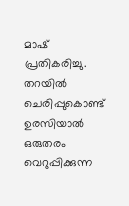മാഷ്‌ പ്രതികരിച്ചു.
തറയില്‍ ചെരിപ്പുകൊണ്ട് ഉരസിയാല്‍ ഒരുതരം വെറുപ്പിക്കുന്ന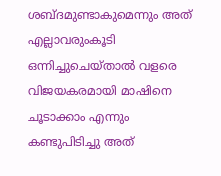ശബ്ദമുണ്ടാകുമെന്നും അത് എല്ലാവരുംകൂടി ഒന്നിച്ചുചെയ്താല്‍ വളരെ വിജയകരമായി മാഷിനെ ചൂടാക്കാം എന്നും കണ്ടുപിടിച്ചു അത്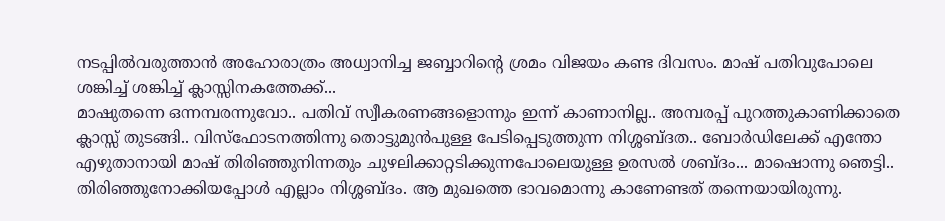നടപ്പില്‍വരുത്താന്‍ അഹോരാത്രം അധ്വാനിച്ച ജബ്ബാറിന്റെ ശ്രമം വിജയം കണ്ട ദിവസം. മാഷ്‌ പതിവുപോലെ ശങ്കിച്ച് ശങ്കിച്ച് ക്ലാസ്സിനകത്തേക്ക്...
മാഷുതന്നെ ഒന്നമ്പരന്നുവോ.. പതിവ് സ്വീകരണങ്ങളൊന്നും ഇന്ന് കാണാനില്ല.. അമ്പരപ്പ് പുറത്തുകാണിക്കാതെ ക്ലാസ്സ്‌ തുടങ്ങി.. വിസ്ഫോടനത്തിന്നു തൊട്ടുമുന്‍പുള്ള പേടിപ്പെടുത്തുന്ന നിശ്ശബ്ദത.. ബോര്‍ഡിലേക്ക് എന്തോ എഴുതാനായി മാഷ്‌ തിരിഞ്ഞുനിന്നതും ചുഴലിക്കാറ്റടിക്കുന്നപോലെയുള്ള ഉരസല്‍ ശബ്ദം... മാഷൊന്നു ഞെട്ടി.. തിരിഞ്ഞുനോക്കിയപ്പോള്‍ എല്ലാം നിശ്ശബ്ദം. ആ മുഖത്തെ ഭാവമൊന്നു കാണേണ്ടത് തന്നെയായിരുന്നു.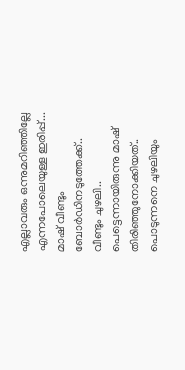എല്ലാവരും ഒന്നുമറിഞ്ഞില്ലേ എന്നപോലെയുള്ള ഇരിപ്പ്... മാഷ്‌ വീണ്ടും ബോര്‍ഡിനടുത്തേക്ക്.. വീണ്ടും ചുഴലി.. പെട്ടെന്നായിരുന്നു മാഷ്‌ തിരിഞ്ഞുനോക്കിയത്.. പൊടുന്നനെ ചുഴലിയും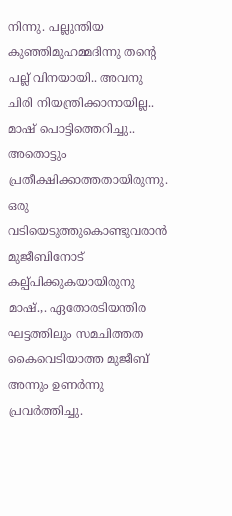നിന്നു. പല്ലുന്തിയ കുഞ്ഞിമുഹമ്മദിന്നു തന്റെ പല്ല് വിനയായി.. അവനു ചിരി നിയന്ത്രിക്കാനായില്ല.. മാഷ്‌ പൊട്ടിത്തെറിച്ചു.. അതൊട്ടും പ്രതീക്ഷിക്കാത്തതായിരുന്നു. ഒരു വടിയെടുത്തുകൊണ്ടുവരാന്‍ മുജീബിനോട് കല്പ്പിക്കുകയായിരുനു മാഷ്‌.,. ഏതോരടിയന്തിര ഘട്ടത്തിലും സമചിത്തത കൈവെടിയാത്ത മുജീബ്‌ അന്നും ഉണര്‍ന്നു പ്രവര്‍ത്തിച്ചു.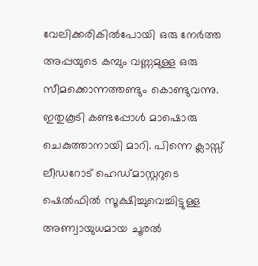വേലിക്കരികില്‍പോയി ഒരു നേര്‍ത്ത അപ്പയുടെ കമ്പും വണ്ണമുള്ള ഒരു സീമക്കൊന്നത്തണ്ടും കൊണ്ടുവന്നു. ഇതുകൂടി കണ്ടപ്പോള്‍ മാഷൊരു ചെകുത്താനായി മാറി. പിന്നെ ക്ലാസ്സ്‌ ലീഡറോട് ഹെഡ്‌മാസ്റ്ററുടെ ഷെല്‍ഫില്‍ സൂക്ഷിച്ചുവെച്ചിട്ടുള്ള അണ്വായുധമായ ചൂരല്‍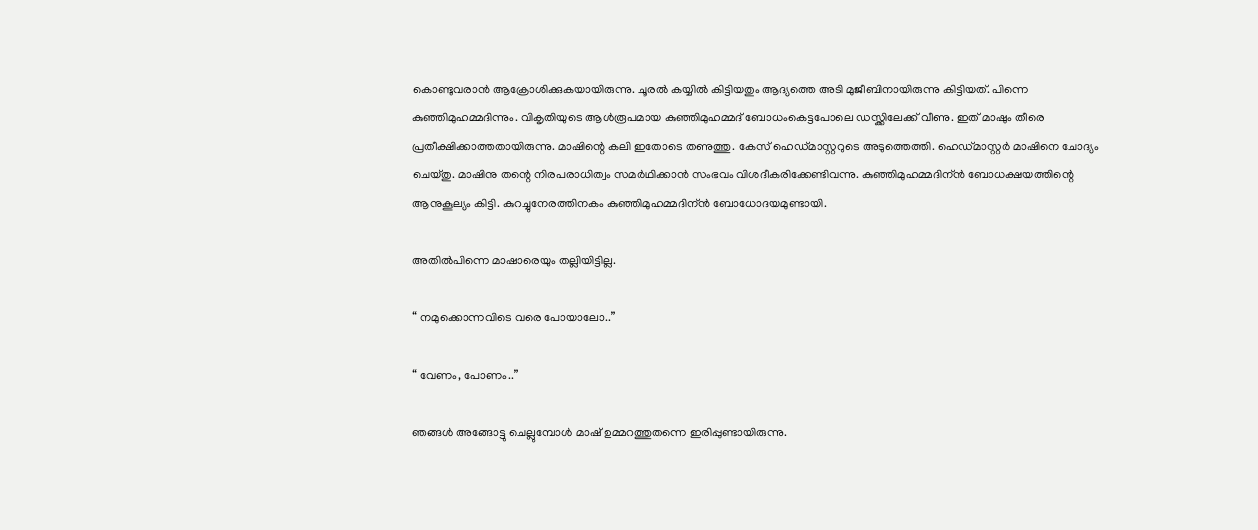കൊണ്ടുവരാന്‍ ആക്രോശിക്കുകയായിരുന്നു. ചൂരല്‍ കയ്യില്‍ കിട്ടിയതും ആദ്യത്തെ അടി മുജീബിനായിരുന്നു കിട്ടിയത്. പിന്നെ കുഞ്ഞിമുഹമ്മദിന്നും. വികൃതിയുടെ ആള്‍രൂപമായ കുഞ്ഞിമുഹമ്മദ്‌ ബോധംകെട്ടപോലെ ഡസ്ക്കിലേക്ക് വീണു. ഇത് മാഷും തീരെ പ്രതീക്ഷിക്കാത്തതായിരുന്നു. മാഷിന്റെ കലി ഇതോടെ തണുത്തു. കേസ്‌ ഹെഡ്‌മാസ്റ്ററുടെ അടുത്തെത്തി. ഹെഡ്‌മാസ്റ്റര്‍ മാഷിനെ ചോദ്യം ചെയ്തു. മാഷിനു തന്റെ നിരപരാധിത്വം സമര്‍ഥിക്കാന്‍ സംഭവം വിശദീകരിക്കേണ്ടിവന്നു. കുഞ്ഞിമുഹമ്മദിന്ന്‍ ബോധക്ഷയത്തിന്റെ ആനുകൂല്യം കിട്ടി. കുറച്ചുനേരത്തിനകം കുഞ്ഞിമുഹമ്മദിന്ന്‍ ബോധോദയമുണ്ടായി.

അതില്‍പിന്നെ മാഷാരെയും തല്ലിയിട്ടില്ല.

“ നമുക്കൊന്നവിടെ വരെ പോയാലോ..”

“ വേണം, പോണം..”

ഞങ്ങള്‍ അങ്ങോട്ടു ചെല്ലുമ്പോള്‍ മാഷ്‌ ഉമ്മറത്തുതന്നെ ഇരിപ്പുണ്ടായിരുന്നു.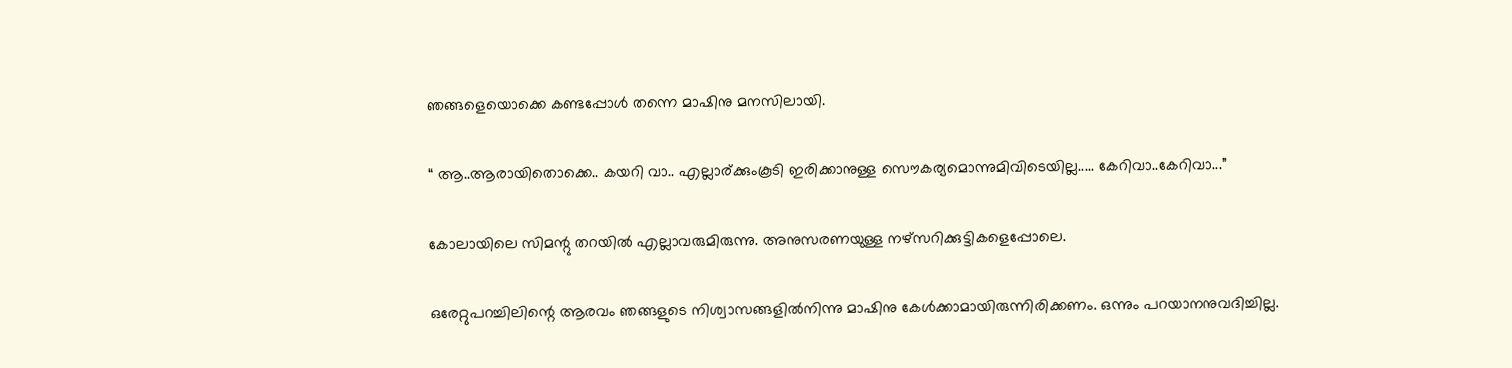ഞങ്ങളെയൊക്കെ കണ്ടപ്പോള്‍ തന്നെ മാഷിനു മനസിലായി.

“ ആ..ആരായിതൊക്കെ.. കയറി വാ.. എല്ലാര്ക്കുംകൂടി ഇരിക്കാനുള്ള സൌകര്യമൊന്നുമിവിടെയില്ല..... കേറിവാ..കേറിവാ...”

കോലായിലെ സിമന്റു തറയില്‍ എല്ലാവരുമിരുന്നു. അനുസരണയുള്ള നഴ്സറിക്കുട്ടികളെപ്പോലെ.

ഒരേറ്റുപറച്ചിലിന്റെ ആരവം ഞങ്ങളുടെ നിശ്വാസങ്ങളില്‍നിന്നു മാഷിനു കേള്‍ക്കാമായിരുന്നിരിക്കണം. ഒന്നും പറയാനനുവദിച്ചില്ല.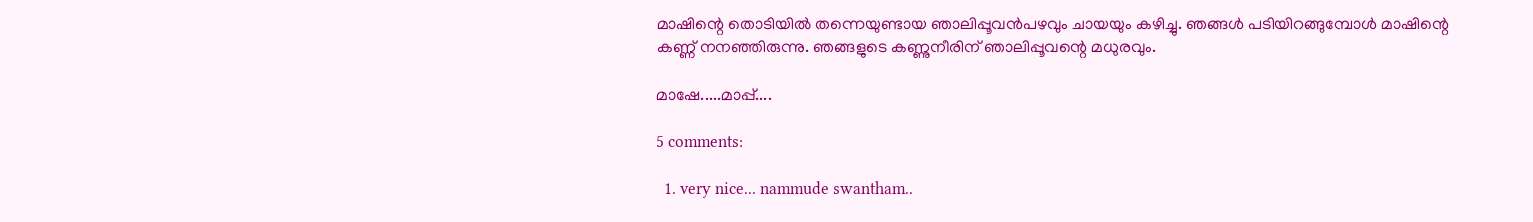മാഷിന്റെ തൊടിയില്‍ തന്നെയുണ്ടായ ഞാലിപ്പൂവന്‍പഴവും ചായയും കഴിച്ചു. ഞങ്ങള്‍ പടിയിറങ്ങുമ്പോള്‍ മാഷിന്റെ കണ്ണ് നനഞ്ഞിരുന്നു. ഞങ്ങളുടെ കണ്ണുനീരിന് ഞാലിപ്പൂവന്റെ മധുരവും.

മാഷേ.....മാപ്പ്....

5 comments:

  1. very nice... nammude swantham..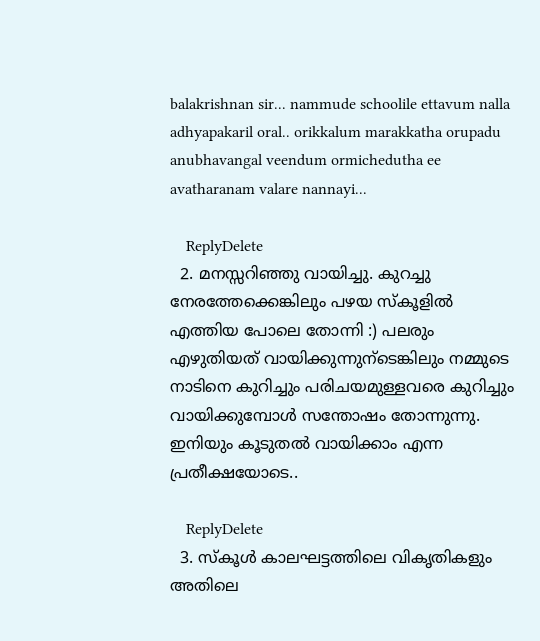balakrishnan sir... nammude schoolile ettavum nalla adhyapakaril oral.. orikkalum marakkatha orupadu anubhavangal veendum ormichedutha ee avatharanam valare nannayi...

    ReplyDelete
  2. മനസ്സറിഞ്ഞു വായിച്ചു. കുറച്ചു നേരത്തേക്കെങ്കിലും പഴയ സ്കൂളില്‍ എത്തിയ പോലെ തോന്നി :) പലരും എഴുതിയത് വായിക്കുന്നുന്ടെങ്കിലും നമ്മുടെ നാടിനെ കുറിച്ചും പരിചയമുള്ളവരെ കുറിച്ചും വായിക്കുമ്പോള്‍ സന്തോഷം തോന്നുന്നു. ഇനിയും കൂടുതല്‍ വായിക്കാം എന്ന പ്രതീക്ഷയോടെ..

    ReplyDelete
  3. സ്കൂള്‍ കാലഘട്ടത്തിലെ വികൃതികളും അതിലെ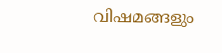വിഷമങ്ങളും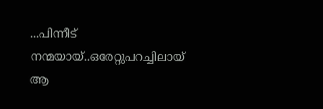...പിന്നീട് നന്മയായ്..ഒരേറ്റുപറച്ചിലായ് ആ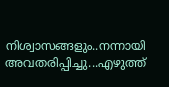നിശ്വാസങ്ങളും..നന്നായി അവതരിപ്പിച്ചു...എഴുത്ത്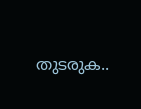തുടരുക..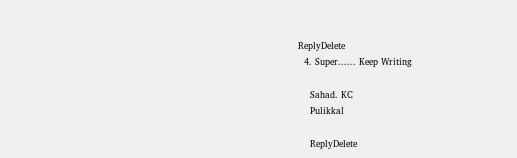ReplyDelete
  4. Super...... Keep Writing

    Sahad. KC
    Pulikkal

    ReplyDelete